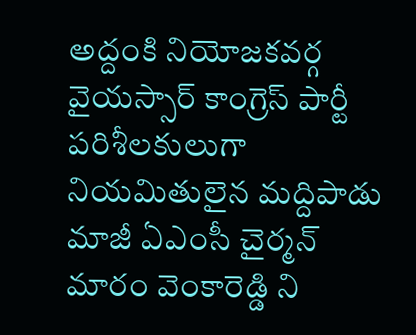అద్దంకి నియోజకవర్గ వైయస్సార్ కాంగ్రెస్ పార్టీ పరిశీలకులుగా నియమితులైన మద్దిపాడు మాజీ ఏఎంసీ చైర్మన్ మారం వెంకారెడ్డి ని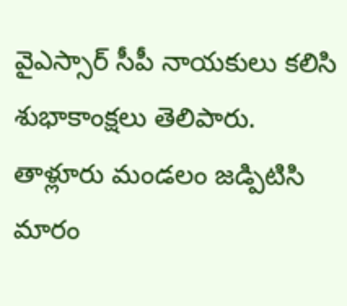వైఎస్సార్ సీపీ నాయకులు కలిసి శుభాకాంక్షలు తెలిపారు. తాళ్లూరు మండలం జడ్పిటిసి మారం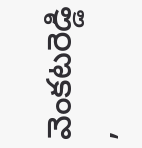వెంకటరెడ్డి ,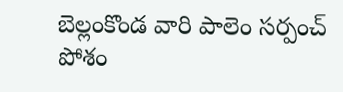బెల్లంకొండ వారి పాలెం సర్పంచ్ పోశం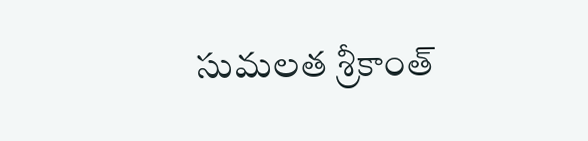సుమలత శ్రీకాంత్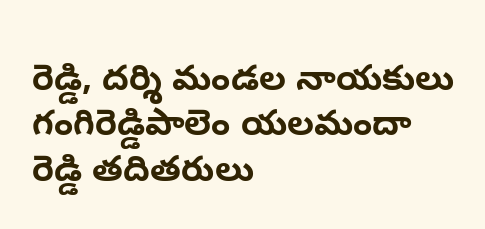రెడ్డి, దర్శి మండల నాయకులు గంగిరెడ్డిపాలెం యలమందా రెడ్డి తదితరులు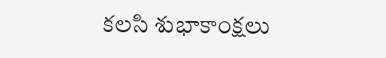కలసి శుభాకాంక్షలు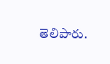తెలిపారు.